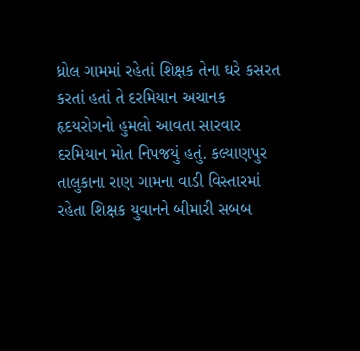ધ્રોલ ગામમાં રહેતાં શિક્ષક તેના ઘરે કસરત કરતાં હતાં તે દરમિયાન અચાનક હૃદયરોગનો હુમલો આવતા સારવાર દરમિયાન મોત નિપજયું હતું. કલ્યાણપુર તાલુકાના રાણ ગામના વાડી વિસ્તારમાં રહેતા શિક્ષક યુવાનને બીમારી સબબ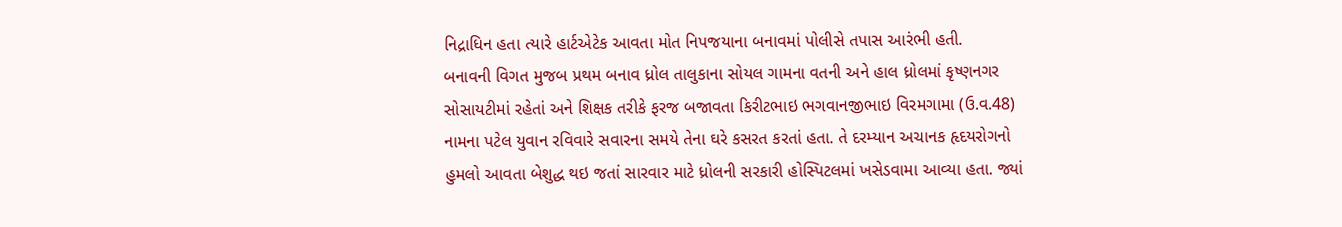નિદ્રાધિન હતા ત્યારે હાર્ટએટેક આવતા મોત નિપજયાના બનાવમાં પોલીસે તપાસ આરંભી હતી.
બનાવની વિગત મુજબ પ્રથમ બનાવ ધ્રોલ તાલુકાના સોયલ ગામના વતની અને હાલ ધ્રોલમાં કૃષ્ણનગર સોસાયટીમાં રહેતાં અને શિક્ષક તરીકે ફરજ બજાવતા કિરીટભાઇ ભગવાનજીભાઇ વિરમગામા (ઉ.વ.48) નામના પટેલ યુવાન રવિવારે સવારના સમયે તેના ઘરે કસરત કરતાં હતા. તે દરમ્યાન અચાનક હૃદયરોગનો હુમલો આવતા બેશુદ્ધ થઇ જતાં સારવાર માટે ધ્રોલની સરકારી હોસ્પિટલમાં ખસેડવામા આવ્યા હતા. જ્યાં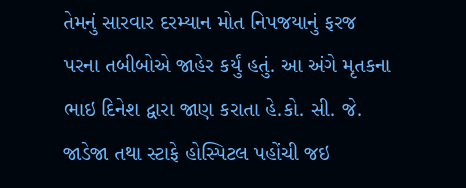તેમનું સારવાર દરમ્યાન મોત નિપજયાનું ફરજ પરના તબીબોએ જાહેર કર્યું હતું. આ અંગે મૃતકના ભાઇ દિનેશ દ્વારા જાણ કરાતા હે.કો. સી. જે. જાડેજા તથા સ્ટાફે હોસ્પિટલ પહોંચી જઇ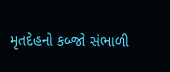મૃતદેહનો કબ્જો સંભાળી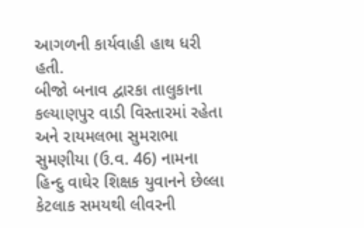આગળની કાર્યવાહી હાથ ધરી હતી.
બીજો બનાવ દ્વારકા તાલુકાના કલ્યાણપુર વાડી વિસ્તારમાં રહેતા અને રાયમલભા સુમરાભા સુમણીયા (ઉ.વ. 46) નામના હિન્દુ વાઘેર શિક્ષક યુવાનને છેલ્લા કેટલાક સમયથી લીવરની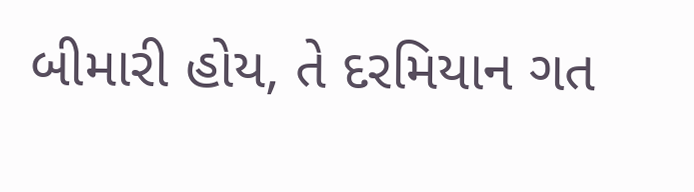બીમારી હોય, તે દરમિયાન ગત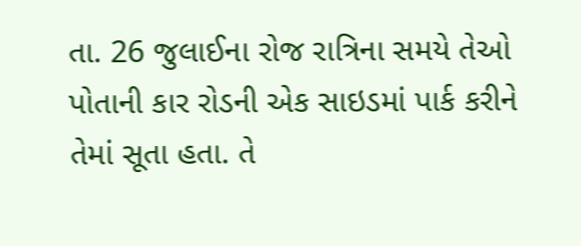તા. 26 જુલાઈના રોજ રાત્રિના સમયે તેઓ પોતાની કાર રોડની એક સાઇડમાં પાર્ક કરીને તેમાં સૂતા હતા. તે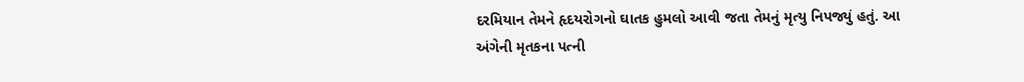દરમિયાન તેમને હૃદયરોગનો ઘાતક હુમલો આવી જતા તેમનું મૃત્યુ નિપજ્યું હતું. આ અંગેની મૃતકના પત્ની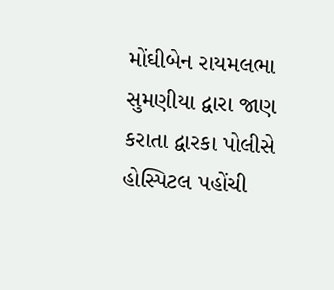મોંઘીબેન રાયમલભા સુમણીયા દ્વારા જાણ કરાતા દ્વારકા પોલીસે હોસ્પિટલ પહોંચી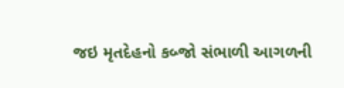જઇ મૃતદેહનો કબ્જો સંભાળી આગળની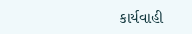કાર્યવાહી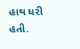હાથ ધરી હતી.